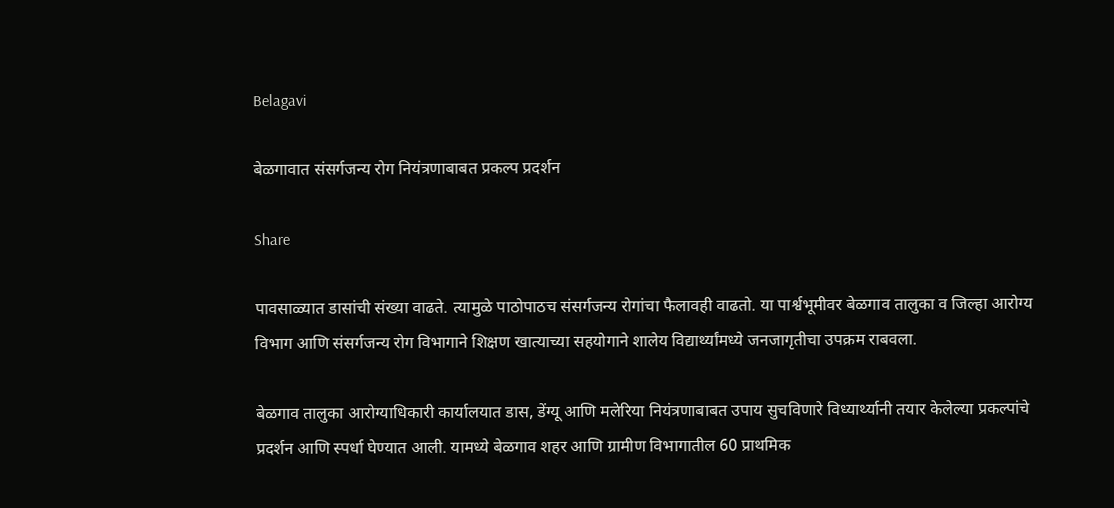Belagavi

बेळगावात संसर्गजन्य रोग नियंत्रणाबाबत प्रकल्प प्रदर्शन

Share

पावसाळ्यात डासांची संख्या वाढते. त्यामुळे पाठोपाठच संसर्गजन्य रोगांचा फैलावही वाढतो. या पार्श्वभूमीवर बेळगाव तालुका व जिल्हा आरोग्य विभाग आणि संसर्गजन्य रोग विभागाने शिक्षण खात्याच्या सहयोगाने शालेय विद्यार्थ्यांमध्ये जनजागृतीचा उपक्रम राबवला.

बेळगाव तालुका आरोग्याधिकारी कार्यालयात डास, डेंग्यू आणि मलेरिया नियंत्रणाबाबत उपाय सुचविणारे विध्यार्थ्यानी तयार केलेल्या प्रकल्पांचे प्रदर्शन आणि स्पर्धा घेण्यात आली. यामध्ये बेळगाव शहर आणि ग्रामीण विभागातील 60 प्राथमिक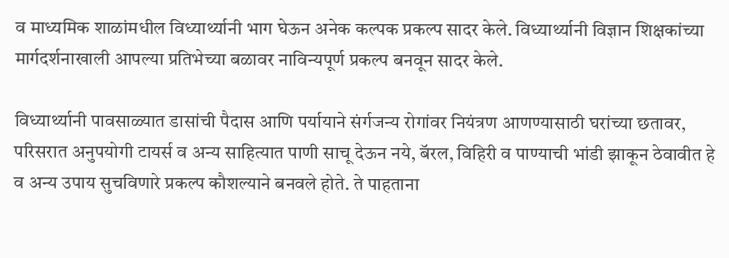व माध्यमिक शाळांमधील विध्यार्थ्यानी भाग घेऊन अनेक कल्पक प्रकल्प सादर केले. विध्यार्थ्यानी विज्ञान शिक्षकांच्या मार्गदर्शनाखाली आपल्या प्रतिभेच्या बळावर नाविन्यपूर्ण प्रकल्प बनवून सादर केले.

विध्यार्थ्यानी पावसाळ्यात डासांची पैदास आणि पर्यायाने संर्गजन्य रोगांवर नियंत्रण आणण्यासाठी घरांच्या छतावर, परिसरात अनुपयोगी टायर्स व अन्य साहित्यात पाणी साचू देऊन नये, बॅरल, विहिरी व पाण्याची भांडी झाकून ठेवावीत हे व अन्य उपाय सुचविणारे प्रकल्प कौशल्याने बनवले होते. ते पाहताना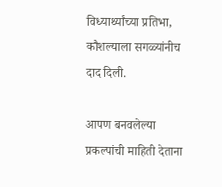विध्यार्थ्यांच्या प्रतिभा, कौशल्याला सगळ्यांनीच दाद दिली.

आपण बनवलेल्या प्रकल्पांची माहिती देताना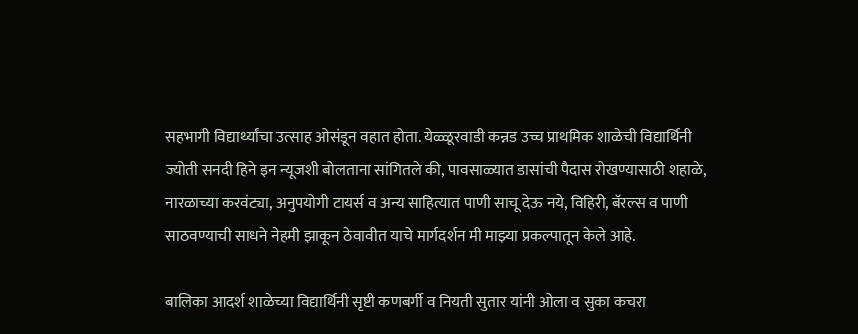सहभागी विद्यार्थ्यांचा उत्साह ओसंडून वहात होता. येळ्ळूरवाडी कन्नड उच्च प्राथमिक शाळेची विद्यार्थिनी ज्योती सनदी हिने इन न्यूजशी बोलताना सांगितले की, पावसाळ्यात डासांची पैदास रोखण्यासाठी शहाळे, नारळाच्या करवंट्या, अनुपयोगी टायर्स व अन्य साहित्यात पाणी साचू देऊ नये, विहिरी, बॅरल्स व पाणी साठवण्याची साधने नेहमी झाकून ठेवावीत याचे मार्गदर्शन मी माझ्या प्रकल्पातून केले आहे.

बालिका आदर्श शाळेच्या विद्यार्थिनी सृष्टी कणबर्गी व नियती सुतार यांनी ओला व सुका कचरा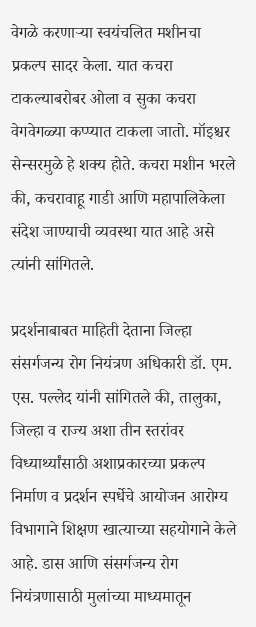वेगळे करणाऱ्या स्वयंचलित मशीनचा प्रकल्प सादर केला. यात कचरा टाकल्याबरोबर ओला व सुका कचरा वेगवेगळ्या कप्प्यात टाकला जातो. मॉइश्चर सेन्सरमुळे हे शक्य होते. कचरा मशीन भरले की, कचरावाहू गाडी आणि महापालिकेला संदेश जाण्याची व्यवस्था यात आहे असे त्यांनी सांगितले.

प्रदर्शनाबाबत माहिती देताना जिल्हा संसर्गजन्य रोग नियंत्रण अधिकारी डॉ. एम. एस. पल्लेद यांनी सांगितले की, तालुका, जिल्हा व राज्य अशा तीन स्तरांवर विध्यार्थ्यांसाठी अशाप्रकारच्या प्रकल्प निर्माण व प्रदर्शन स्पर्धेचे आयोजन आरोग्य विभागाने शिक्षण खात्याच्या सहयोगाने केले आहे. डास आणि संसर्गजन्य रोग नियंत्रणासाठी मुलांच्या माध्यमातून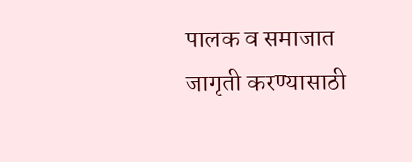पालक व समाजात जागृती करण्यासाठी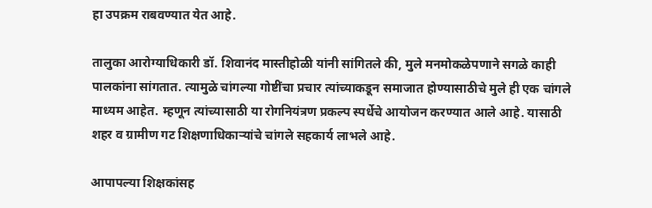हा उपक्रम राबवण्यात येत आहे.

तालुका आरोग्याधिकारी डॉ. शिवानंद मास्तीहोळी यांनी सांगितले की, मुले मनमोकळेपणाने सगळे काही पालकांना सांगतात. त्यामुळे चांगल्या गोष्टींचा प्रचार त्यांच्याकडून समाजात होण्यासाठीचे मुले ही एक चांगले माध्यम आहेत. म्हणून त्यांच्यासाठी या रोगनियंत्रण प्रकल्प स्पर्धेचे आयोजन करण्यात आले आहे. यासाठी शहर व ग्रामीण गट शिक्षणाधिकाऱ्यांचे चांगले सहकार्य लाभले आहे.

आपापल्या शिक्षकांसह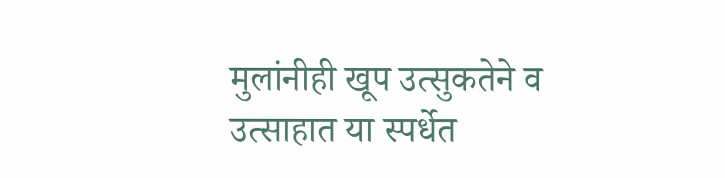मुलांनीही खूप उत्सुकतेने व उत्साहात या स्पर्धेत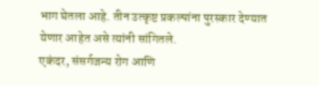भाग घेतला आहे. तीन उत्कृष्ट प्रकल्पांना पुरस्कार देण्यात येणार आहेत असे त्यांनी सांगितले.
एकंदर, संसर्गजन्य रोग आणि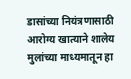डासांच्या नियंत्रणासाठी आरोग्य खात्याने शालेय मुलांच्या माध्यमातून हा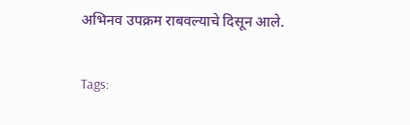अभिनव उपक्रम राबवल्याचे दिसून आले.

Tags: